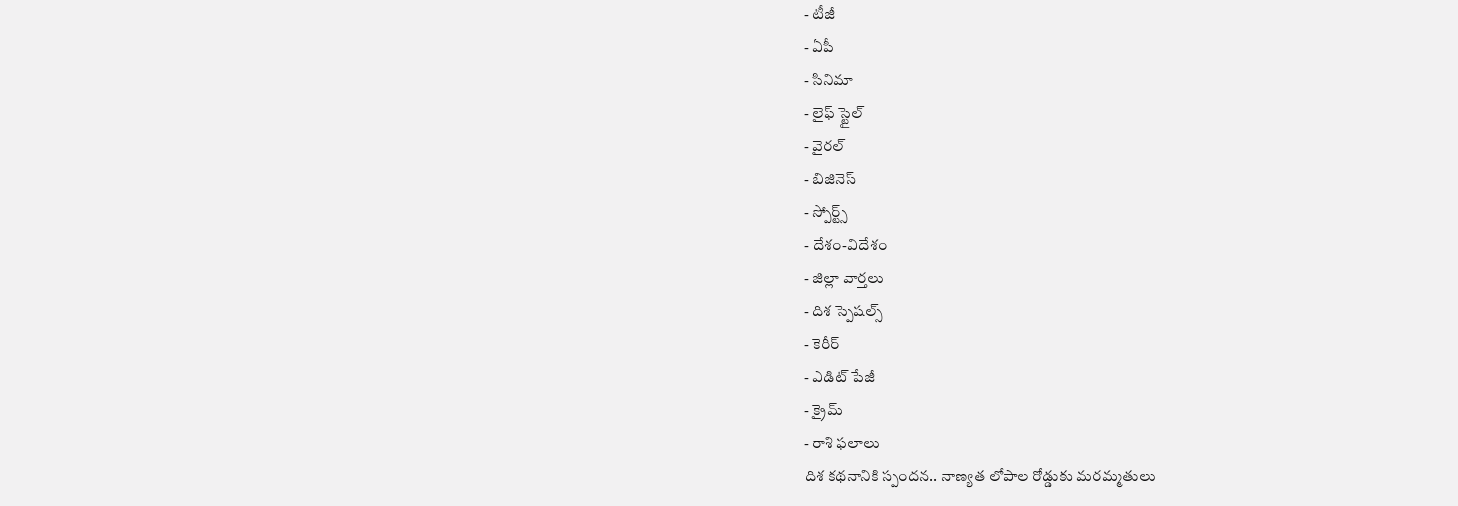- టీజీ
- ఏపీ
- సినిమా
- లైఫ్ స్టైల్
- వైరల్
- బిజినెస్
- స్పోర్ట్స్
- దేశం-విదేశం
- జిల్లా వార్తలు
- దిశ స్పెషల్స్
- కెరీర్
- ఎడిట్ పేజీ
- క్రైమ్
- రాశి ఫలాలు
దిశ కథనానికి స్పందన.. నాణ్యత లోపాల రోడ్డుకు మరమ్మతులు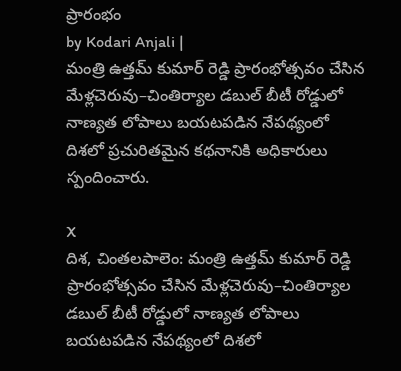ప్రారంభం
by Kodari Anjali |
మంత్రి ఉత్తమ్ కుమార్ రెడ్డి ప్రారంభోత్సవం చేసిన మేళ్లచెరువు–చింతిర్యాల డబుల్ బీటీ రోడ్డులో నాణ్యత లోపాలు బయటపడిన నేపథ్యంలో దిశలో ప్రచురితమైన కథనానికి అధికారులు స్పందించారు.

X
దిశ, చింతలపాలెం: మంత్రి ఉత్తమ్ కుమార్ రెడ్డి ప్రారంభోత్సవం చేసిన మేళ్లచెరువు–చింతిర్యాల డబుల్ బీటీ రోడ్డులో నాణ్యత లోపాలు బయటపడిన నేపథ్యంలో దిశలో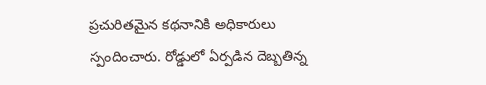ప్రచురితమైన కథనానికి అధికారులు స్పందించారు. రోడ్డులో ఏర్పడిన దెబ్బతిన్న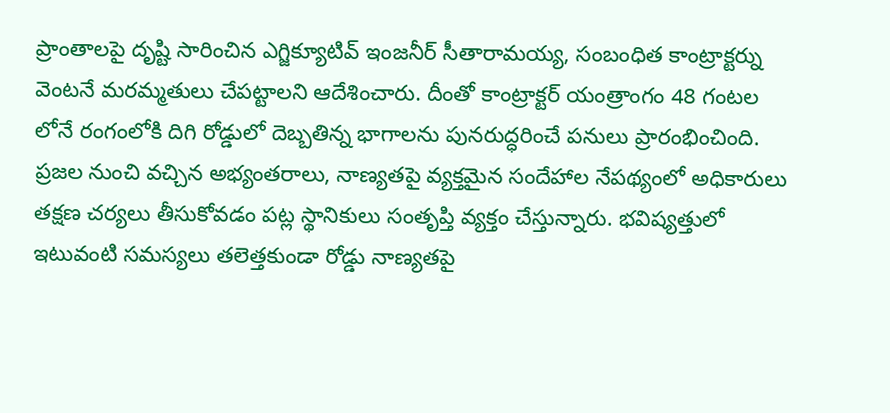ప్రాంతాలపై దృష్టి సారించిన ఎగ్జిక్యూటివ్ ఇంజనీర్ సీతారామయ్య, సంబంధిత కాంట్రాక్టర్ను వెంటనే మరమ్మతులు చేపట్టాలని ఆదేశించారు. దీంతో కాంట్రాక్టర్ యంత్రాంగం 48 గంటల లోనే రంగంలోకి దిగి రోడ్డులో దెబ్బతిన్న భాగాలను పునరుద్ధరించే పనులు ప్రారంభించింది. ప్రజల నుంచి వచ్చిన అభ్యంతరాలు, నాణ్యతపై వ్యక్తమైన సందేహాల నేపథ్యంలో అధికారులు తక్షణ చర్యలు తీసుకోవడం పట్ల స్థానికులు సంతృప్తి వ్యక్తం చేస్తున్నారు. భవిష్యత్తులో ఇటువంటి సమస్యలు తలెత్తకుండా రోడ్డు నాణ్యతపై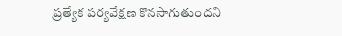ప్రత్యేక పర్యవేక్షణ కొనసాగుతుందని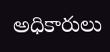అధికారులు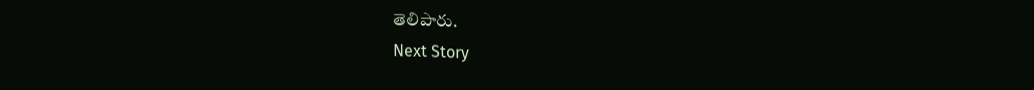తెలిపారు.
Next Story